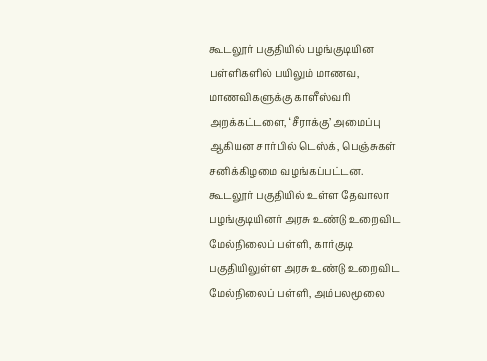கூடலூர் பகுதியில் பழங்குடியின பள்ளிகளில் பயிலும் மாணவ, மாணவிகளுக்கு காளீஸ்வரி அறக்கட்டளை, ‘சீராக்கு’ அமைப்பு ஆகியன சார்பில் டெஸ்க், பெஞ்சுகள் சனிக்கிழமை வழங்கப்பட்டன.
கூடலூர் பகுதியில் உள்ள தேவாலா பழங்குடியினர் அரசு உண்டு உறைவிட மேல்நிலைப் பள்ளி, கார்குடி பகுதியிலுள்ள அரசு உண்டு உறைவிட மேல்நிலைப் பள்ளி, அம்பலமூலை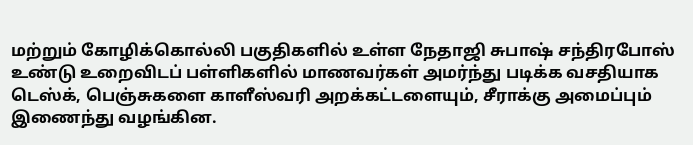மற்றும் கோழிக்கொல்லி பகுதிகளில் உள்ள நேதாஜி சுபாஷ் சந்திரபோஸ் உண்டு உறைவிடப் பள்ளிகளில் மாணவர்கள் அமர்ந்து படிக்க வசதியாக டெஸ்க், பெஞ்சுகளை காளீஸ்வரி அறக்கட்டளையும், சீராக்கு அமைப்பும் இணைந்து வழங்கின.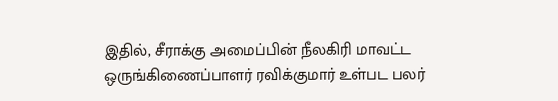இதில், சீராக்கு அமைப்பின் நீலகிரி மாவட்ட ஒருங்கிணைப்பாளர் ரவிக்குமார் உள்பட பலர்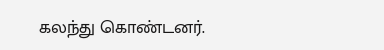கலந்து கொண்டனர்.